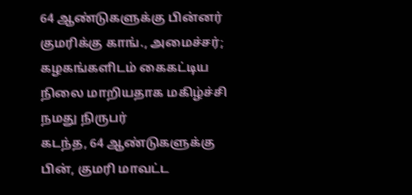64 ஆண்டுகளுக்கு பின்னர் குமரிக்கு காங்., அமைச்சர்; கழகங்களிடம் கைகட்டிய நிலை மாறியதாக மகிழ்ச்சி
நமது நிருபர்
கடந்த, 64 ஆண்டுகளுக்கு பின், குமரி மாவட்ட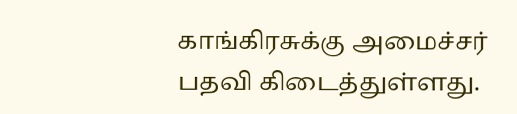காங்கிரசுக்கு அமைச்சர் பதவி கிடைத்துள்ளது.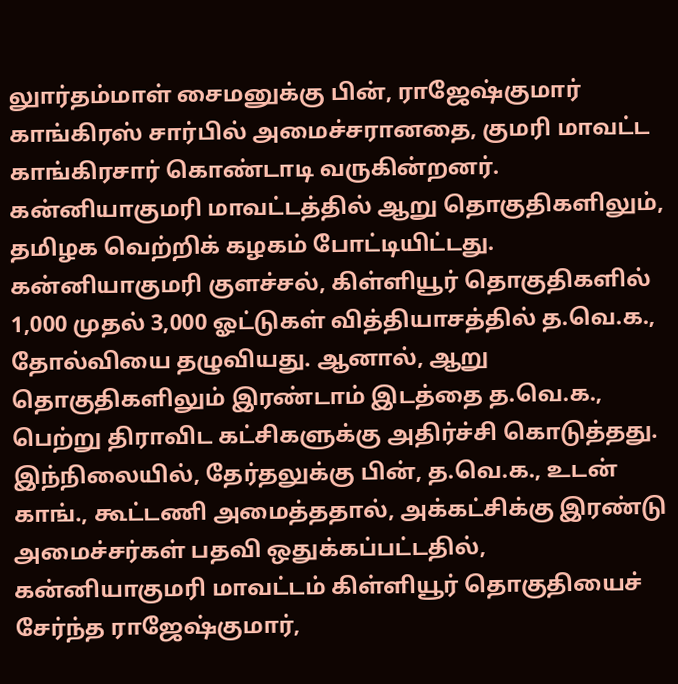லுார்தம்மாள் சைமனுக்கு பின், ராஜேஷ்குமார் காங்கிரஸ் சார்பில் அமைச்சரானதை, குமரி மாவட்ட காங்கிரசார் கொண்டாடி வருகின்றனர்.
கன்னியாகுமரி மாவட்டத்தில் ஆறு தொகுதிகளிலும், தமிழக வெற்றிக் கழகம் போட்டியிட்டது. கன்னியாகுமரி குளச்சல், கிள்ளியூர் தொகுதிகளில் 1,000 முதல் 3,000 ஓட்டுகள் வித்தியாசத்தில் த.வெ.க., தோல்வியை தழுவியது. ஆனால், ஆறு தொகுதிகளிலும் இரண்டாம் இடத்தை த.வெ.க., பெற்று திராவிட கட்சிகளுக்கு அதிர்ச்சி கொடுத்தது.
இந்நிலையில், தேர்தலுக்கு பின், த.வெ.க., உடன் காங்., கூட்டணி அமைத்ததால், அக்கட்சிக்கு இரண்டு அமைச்சர்கள் பதவி ஒதுக்கப்பட்டதில், கன்னியாகுமரி மாவட்டம் கிள்ளியூர் தொகுதியைச் சேர்ந்த ராஜேஷ்குமார்,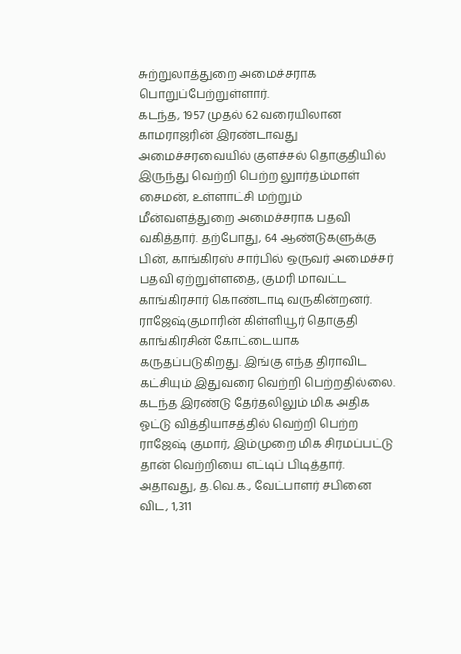சுற்றுலாத்துறை அமைச்சராக பொறுப்பேற்றுள்ளார்.
கடந்த, 1957 முதல் 62 வரையிலான காமராஜரின் இரண்டாவது அமைச்சரவையில் குளச்சல் தொகுதியில் இருந்து வெற்றி பெற்ற லுார்தம்மாள் சைமன், உள்ளாட்சி மற்றும் மீன்வளத்துறை அமைச்சராக பதவி வகித்தார். தற்போது, 64 ஆண்டுகளுக்கு பின், காங்கிரஸ் சார்பில் ஒருவர் அமைச்சர் பதவி ஏற்றுள்ளதை, குமரி மாவட்ட காங்கிரசார் கொண்டாடி வருகின்றனர்.
ராஜேஷ்குமாரின் கிள்ளியூர் தொகுதி காங்கிரசின் கோட்டையாக கருதப்படுகிறது. இங்கு எந்த திராவிட கட்சியும் இதுவரை வெற்றி பெற்றதில்லை. கடந்த இரண்டு தேர்தலிலும் மிக அதிக ஓட்டு வித்தியாசத்தில் வெற்றி பெற்ற ராஜேஷ் குமார், இம்முறை மிக சிரமப்பட்டு தான் வெற்றியை எட்டிப் பிடித்தார். அதாவது, த.வெ.க., வேட்பாளர் சபினை விட, 1,311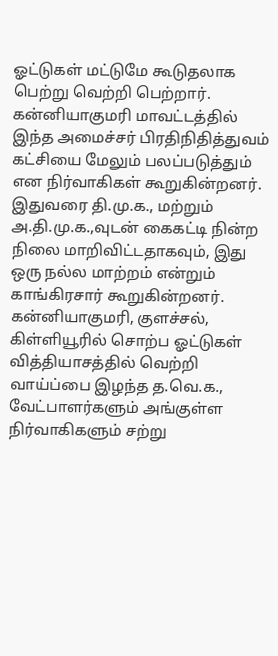ஓட்டுகள் மட்டுமே கூடுதலாக பெற்று வெற்றி பெற்றார்.
கன்னியாகுமரி மாவட்டத்தில் இந்த அமைச்சர் பிரதிநிதித்துவம் கட்சியை மேலும் பலப்படுத்தும் என நிர்வாகிகள் கூறுகின்றனர். இதுவரை தி.மு.க., மற்றும் அ.தி.மு.க.,வுடன் கைகட்டி நின்ற நிலை மாறிவிட்டதாகவும், இது ஒரு நல்ல மாற்றம் என்றும் காங்கிரசார் கூறுகின்றனர்.
கன்னியாகுமரி, குளச்சல், கிள்ளியூரில் சொற்ப ஓட்டுகள் வித்தியாசத்தில் வெற்றி வாய்ப்பை இழந்த த.வெ.க., வேட்பாளர்களும் அங்குள்ள நிர்வாகிகளும் சற்று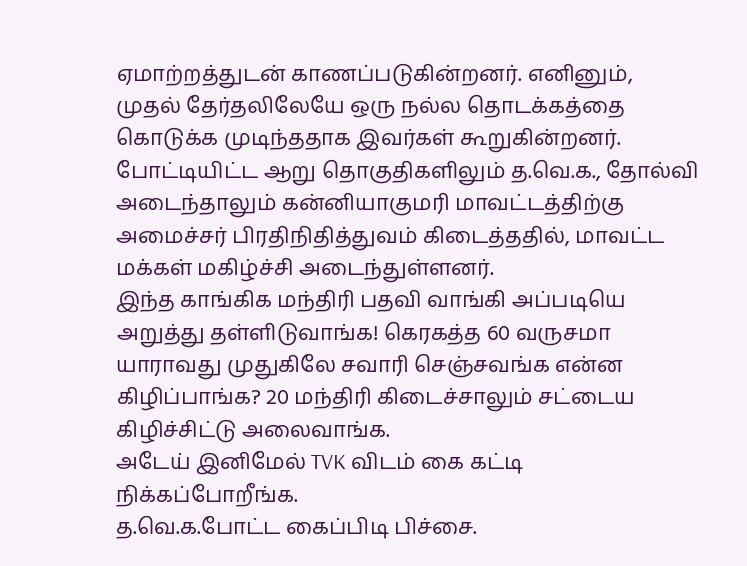ஏமாற்றத்துடன் காணப்படுகின்றனர். எனினும், முதல் தேர்தலிலேயே ஒரு நல்ல தொடக்கத்தை கொடுக்க முடிந்ததாக இவர்கள் கூறுகின்றனர்.
போட்டியிட்ட ஆறு தொகுதிகளிலும் த.வெ.க., தோல்வி அடைந்தாலும் கன்னியாகுமரி மாவட்டத்திற்கு அமைச்சர் பிரதிநிதித்துவம் கிடைத்ததில், மாவட்ட மக்கள் மகிழ்ச்சி அடைந்துள்ளனர்.
இந்த காங்கிக மந்திரி பதவி வாங்கி அப்படியெ அறுத்து தள்ளிடுவாங்க! கெரகத்த 60 வருசமா யாராவது முதுகிலே சவாரி செஞ்சவங்க என்ன கிழிப்பாங்க? 20 மந்திரி கிடைச்சாலும் சட்டைய கிழிச்சிட்டு அலைவாங்க.
அடேய் இனிமேல் TVK விடம் கை கட்டி நிக்கப்போறீங்க.
த.வெ.க.போட்ட கைப்பிடி பிச்சை.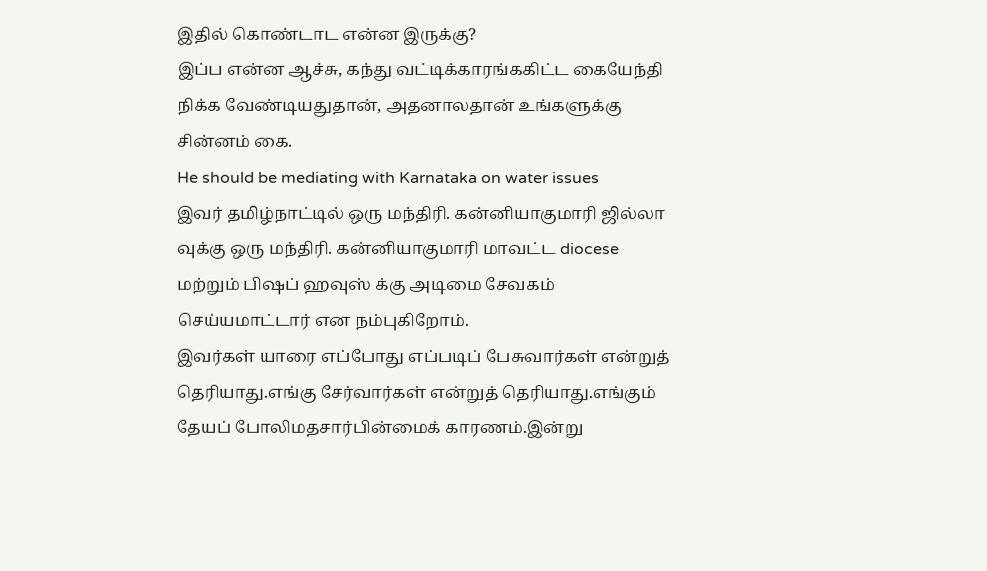இதில் கொண்டாட என்ன இருக்கு?
இப்ப என்ன ஆச்சு, கந்து வட்டிக்காரங்ககிட்ட கையேந்தி நிக்க வேண்டியதுதான், அதனாலதான் உங்களுக்கு சின்னம் கை.
He should be mediating with Karnataka on water issues
இவர் தமிழ்நாட்டில் ஒரு மந்திரி. கன்னியாகுமாரி ஜில்லா வுக்கு ஒரு மந்திரி. கன்னியாகுமாரி மாவட்ட diocese மற்றும் பிஷப் ஹவுஸ் க்கு அடிமை சேவகம் செய்யமாட்டார் என நம்புகிறோம்.
இவர்கள் யாரை எப்போது எப்படிப் பேசுவார்கள் என்றுத் தெரியாது.எங்கு சேர்வார்கள் என்றுத் தெரியாது.எங்கும் தேயப் போலிமதசார்பின்மைக் காரணம்.இன்று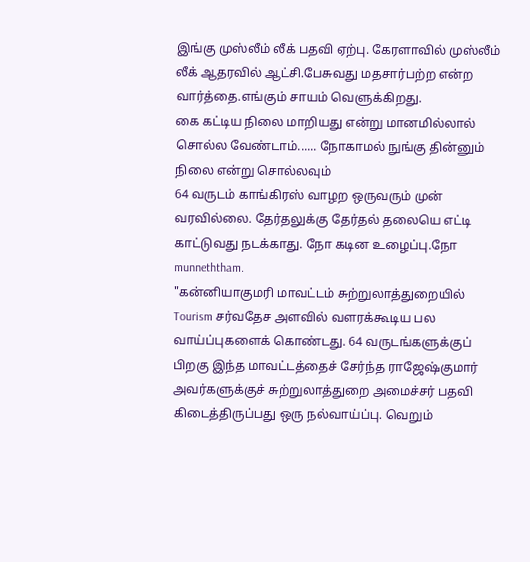இங்கு முஸ்லீம் லீக் பதவி ஏற்பு. கேரளாவில் முஸ்லீம் லீக் ஆதரவில் ஆட்சி.பேசுவது மதசார்பற்ற என்ற வார்த்தை.எங்கும் சாயம் வெளுக்கிறது.
கை கட்டிய நிலை மாறியது என்று மானமில்லால் சொல்ல வேண்டாம்...... நோகாமல் நுங்கு தின்னும் நிலை என்று சொல்லவும்
64 வருடம் காங்கிரஸ் வாழற ஒருவரும் முன் வரவில்லை. தேர்தலுக்கு தேர்தல் தலையெ எட்டி காட்டுவது நடக்காது. நோ கடின உழைப்பு.நோ munneththam.
"கன்னியாகுமரி மாவட்டம் சுற்றுலாத்துறையில் Tourism சர்வதேச அளவில் வளரக்கூடிய பல வாய்ப்புகளைக் கொண்டது. 64 வருடங்களுக்குப் பிறகு இந்த மாவட்டத்தைச் சேர்ந்த ராஜேஷ்குமார் அவர்களுக்குச் சுற்றுலாத்துறை அமைச்சர் பதவி கிடைத்திருப்பது ஒரு நல்வாய்ப்பு. வெறும்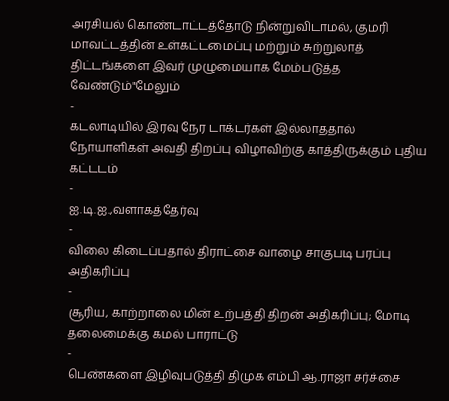அரசியல் கொண்டாட்டத்தோடு நின்றுவிடாமல், குமரி மாவட்டத்தின் உள்கட்டமைப்பு மற்றும் சுற்றுலாத் திட்டங்களை இவர் முழுமையாக மேம்படுத்த வேண்டும்"மேலும்
-
கடலாடியில் இரவு நேர டாக்டர்கள் இல்லாததால் நோயாளிகள் அவதி திறப்பு விழாவிற்கு காத்திருக்கும் புதிய கட்டடம்
-
ஐ.டி.ஐ.,வளாகத்தேர்வு
-
விலை கிடைப்பதால் திராட்சை வாழை சாகுபடி பரப்பு அதிகரிப்பு
-
சூரிய, காற்றாலை மின் உற்பத்தி திறன் அதிகரிப்பு; மோடி தலைமைக்கு கமல் பாராட்டு
-
பெண்களை இழிவுபடுத்தி திமுக எம்பி ஆ.ராஜா சர்ச்சை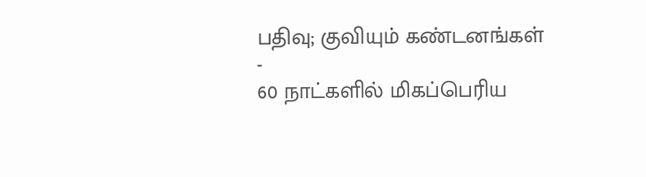பதிவு; குவியும் கண்டனங்கள்
-
60 நாட்களில் மிகப்பெரிய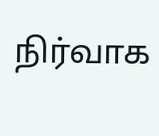நிர்வாக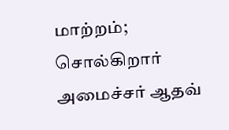மாற்றம்; சொல்கிறார் அமைச்சர் ஆதவ்